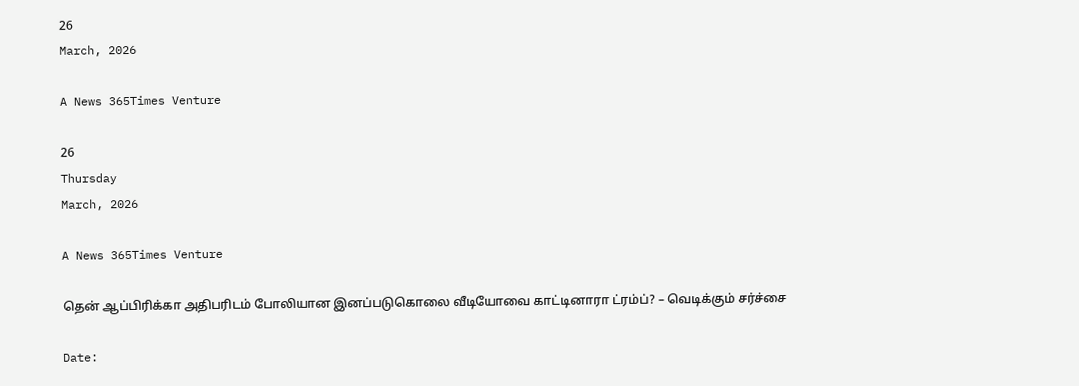26
March, 2026

A News 365Times Venture

26
Thursday
March, 2026

A News 365Times Venture

தென் ஆப்பிரிக்கா அதிபரிடம் போலியான இனப்படுகொலை வீடியோவை காட்டினாரா ட்ரம்ப்? – வெடிக்கும் சர்ச்சை

Date: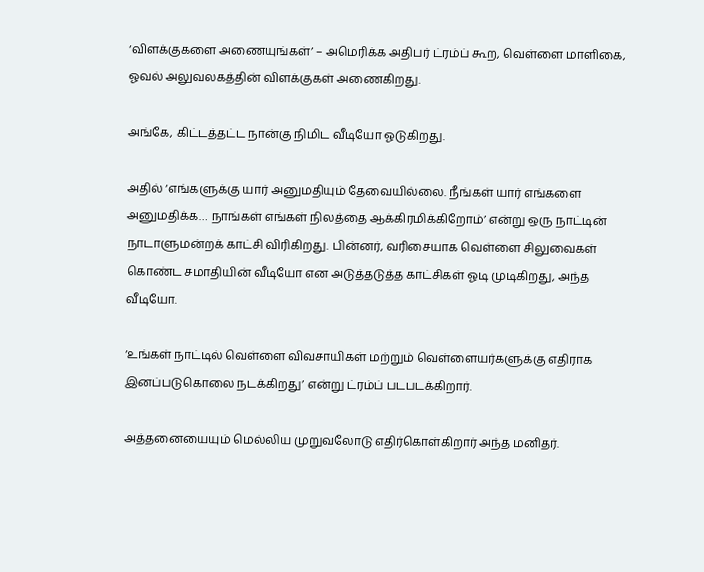‘விளக்குகளை அணையுங்கள்’ – அமெரிக்க அதிபர் ட்ரம்ப் கூற, வெள்ளை மாளிகை, ஓவல் அலுவலகத்தின் விளக்குகள் அணைகிறது.

அங்கே, கிட்டத்தட்ட நான்கு நிமிட வீடியோ ஓடுகிறது.

அதில் ‘எங்களுக்கு யார் அனுமதியும் தேவையில்லை. நீங்கள் யார் எங்களை அனுமதிக்க… நாங்கள் எங்கள் நிலத்தை ஆக்கிரமிக்கிறோம்’ என்று ஒரு நாட்டின் நாடாளுமன்றக் காட்சி விரிகிறது. பின்னர், வரிசையாக வெள்ளை சிலுவைகள் கொண்ட சமாதியின் வீடியோ என அடுத்தடுத்த காட்சிகள் ஓடி முடிகிறது, அந்த வீடியோ.

‘உங்கள் நாட்டில் வெள்ளை விவசாயிகள் மற்றும் வெள்ளையர்களுக்கு எதிராக இனப்படுகொலை நடக்கிறது’ என்று ட்ரம்ப் படபடக்கிறார்.

அத்தனையையும் மெல்லிய முறுவலோடு எதிர்கொள்கிறார் அந்த மனிதர்.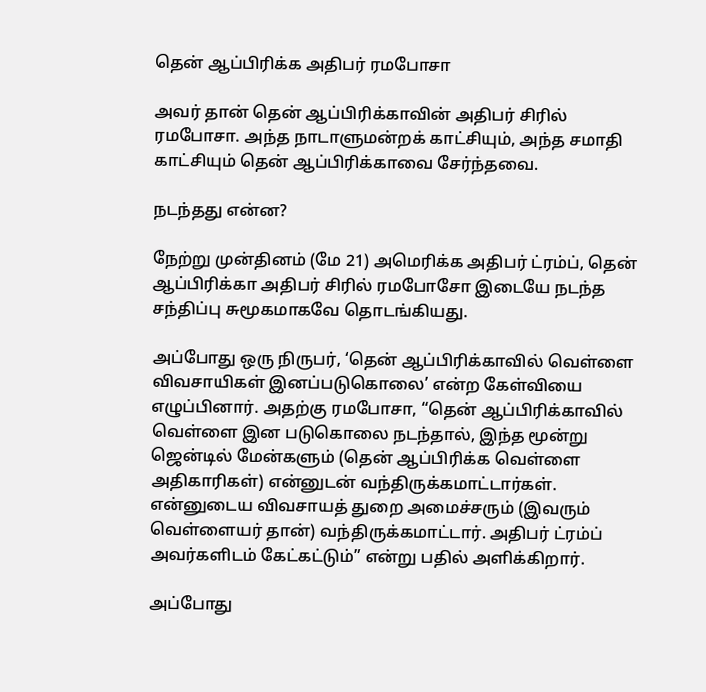தென் ஆப்பிரிக்க அதிபர் ரமபோசா

அவர் தான் தென் ஆப்பிரிக்காவின் அதிபர் சிரில் ரமபோசா. அந்த நாடாளுமன்றக் காட்சியும், அந்த சமாதி காட்சியும் தென் ஆப்பிரிக்காவை சேர்ந்தவை.

நடந்தது என்ன?

நேற்று முன்தினம் (மே 21) அமெரிக்க அதிபர் ட்ரம்ப், தென் ஆப்பிரிக்கா அதிபர் சிரில் ரமபோசோ இடையே நடந்த சந்திப்பு சுமூகமாகவே தொடங்கியது.

அப்போது ஒரு நிருபர், ‘தென் ஆப்பிரிக்காவில் வெள்ளை விவசாயிகள் இனப்படுகொலை’ என்ற கேள்வியை எழுப்பினார். அதற்கு ரமபோசா, “தென் ஆப்பிரிக்காவில் வெள்ளை இன படுகொலை நடந்தால், இந்த மூன்று ஜென்டில் மேன்களும் (தென் ஆப்பிரிக்க வெள்ளை அதிகாரிகள்) என்னுடன் வந்திருக்கமாட்டார்கள். என்னுடைய விவசாயத் துறை அமைச்சரும் (இவரும் வெள்ளையர் தான்) வந்திருக்கமாட்டார். அதிபர் ட்ரம்ப் அவர்களிடம் கேட்கட்டும்” என்று பதில் அளிக்கிறார்.

அப்போது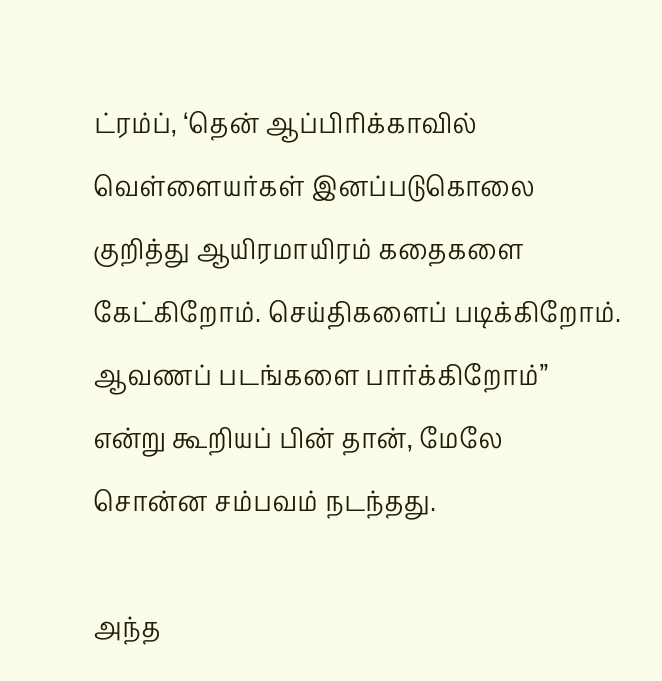ட்ரம்ப், ‘தென் ஆப்பிரிக்காவில் வெள்ளையர்கள் இனப்படுகொலை குறித்து ஆயிரமாயிரம் கதைகளை கேட்கிறோம். செய்திகளைப் படிக்கிறோம். ஆவணப் படங்களை பார்க்கிறோம்” என்று கூறியப் பின் தான், மேலே சொன்ன சம்பவம் நடந்தது.

அந்த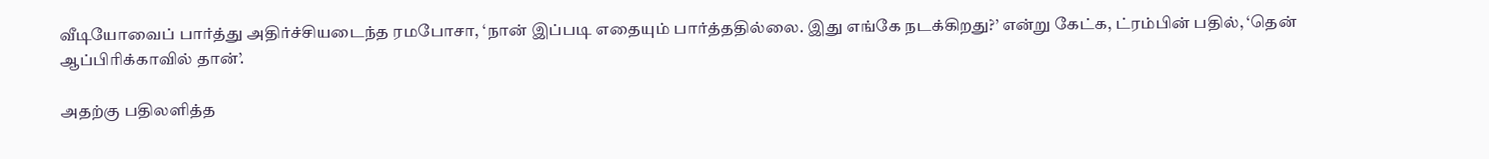வீடியோவைப் பார்த்து அதிர்ச்சியடைந்த ரமபோசா, ‘நான் இப்படி எதையும் பார்த்ததில்லை. இது எங்கே நடக்கிறது?’ என்று கேட்க, ட்ரம்பின் பதில், ‘தென் ஆப்பிரிக்காவில் தான்’.

அதற்கு பதிலளித்த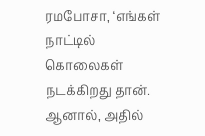ரமபோசா, ‘எங்கள் நாட்டில் கொலைகள் நடக்கிறது தான். ஆனால், அதில்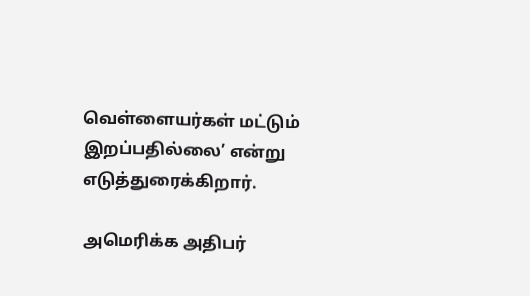வெள்ளையர்கள் மட்டும் இறப்பதில்லை’ என்று எடுத்துரைக்கிறார்.

அமெரிக்க அதிபர்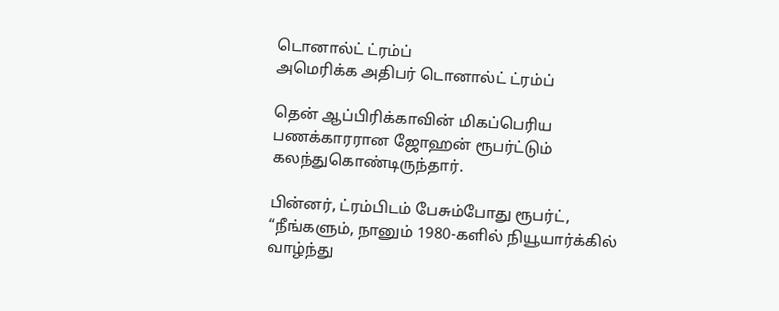டொனால்ட் ட்ரம்ப்
அமெரிக்க அதிபர் டொனால்ட் ட்ரம்ப்

தென் ஆப்பிரிக்காவின் மிகப்பெரிய பணக்காரரான ஜோஹன் ரூபர்ட்டும் கலந்துகொண்டிருந்தார்.

பின்னர், ட்ரம்பிடம் பேசும்போது ரூபர்ட், “நீங்களும், நானும் 1980-களில் நியூயார்க்கில் வாழ்ந்து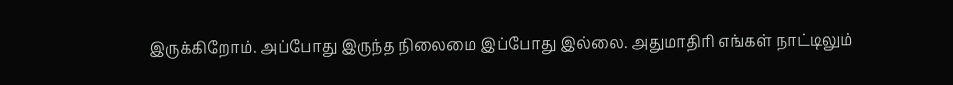இருக்கிறோம். அப்போது இருந்த நிலைமை இப்போது இல்லை. அதுமாதிரி எங்கள் நாட்டிலும்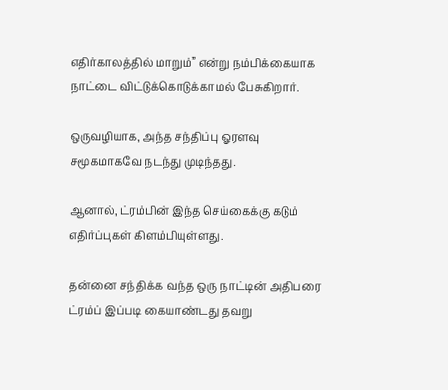எதிர்காலத்தில் மாறும்” என்று நம்பிக்கையாக நாட்டை விட்டுக்கொடுக்காமல் பேசுகிறார்.

ஒருவழியாக, அந்த சந்திப்பு ஓரளவு சமூகமாகவே நடந்து முடிந்தது.

ஆனால், ட்ரம்பின் இந்த செய்கைக்கு கடும் எதிர்ப்புகள் கிளம்பியுள்ளது.

தன்னை சந்திக்க வந்த ஒரு நாட்டின் அதிபரை ட்ரம்ப் இப்படி கையாண்டது தவறு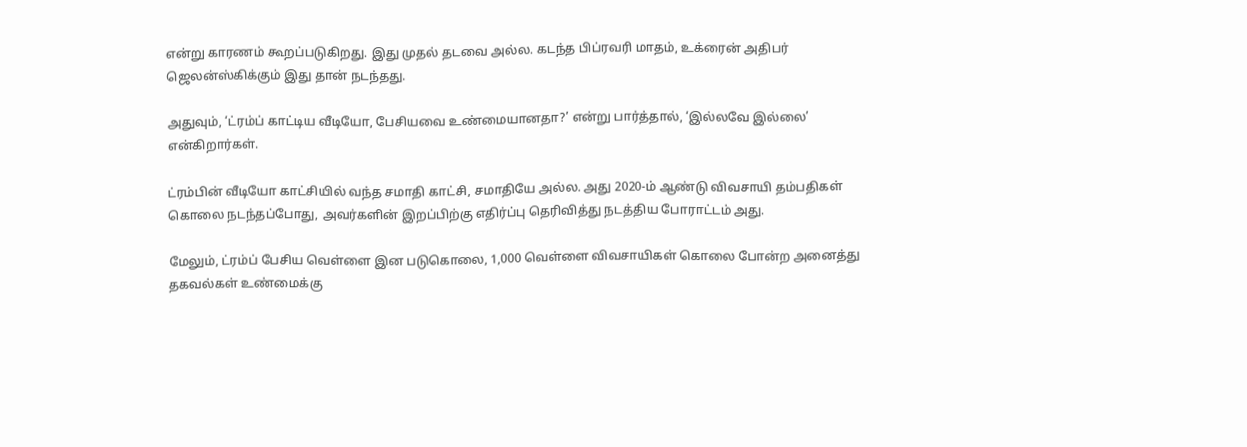என்று காரணம் கூறப்படுகிறது. இது முதல் தடவை அல்ல. கடந்த பிப்ரவரி மாதம், உக்ரைன் அதிபர் ஜெலன்ஸ்கிக்கும் இது தான் நடந்தது.

அதுவும், ‘ட்ரம்ப் காட்டிய வீடியோ, பேசியவை உண்மையானதா?’ என்று பார்த்தால், ‘இல்லவே இல்லை’ என்கிறார்கள்.

ட்ரம்பின் வீடியோ காட்சியில் வந்த சமாதி காட்சி, சமாதியே அல்ல. அது 2020-ம் ஆண்டு விவசாயி தம்பதிகள் கொலை நடந்தப்போது, அவர்களின் இறப்பிற்கு எதிர்ப்பு தெரிவித்து நடத்திய போராட்டம் அது.

மேலும், ட்ரம்ப் பேசிய வெள்ளை இன படுகொலை, 1,000 வெள்ளை விவசாயிகள் கொலை போன்ற அனைத்து தகவல்கள் உண்மைக்கு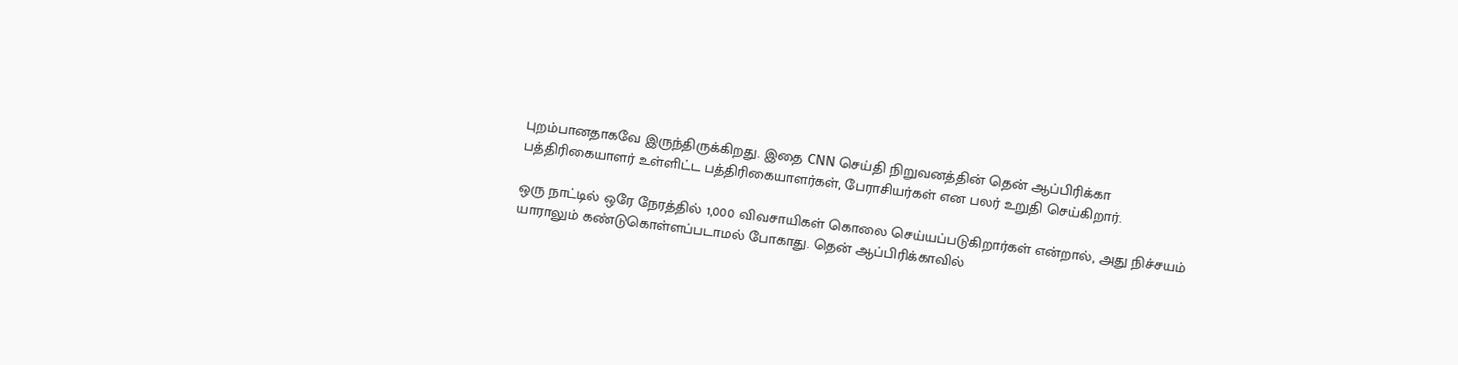புறம்பானதாகவே இருந்திருக்கிறது. இதை CNN செய்தி நிறுவனத்தின் தென் ஆப்பிரிக்கா பத்திரிகையாளர் உள்ளிட்ட பத்திரிகையாளர்கள், பேராசியர்கள் என பலர் உறுதி செய்கிறார்.

ஒரு நாட்டில் ஒரே நேரத்தில் 1,000 விவசாயிகள் கொலை செய்யப்படுகிறார்கள் என்றால், அது நிச்சயம் யாராலும் கண்டுகொள்ளப்படாமல் போகாது. தென் ஆப்பிரிக்காவில்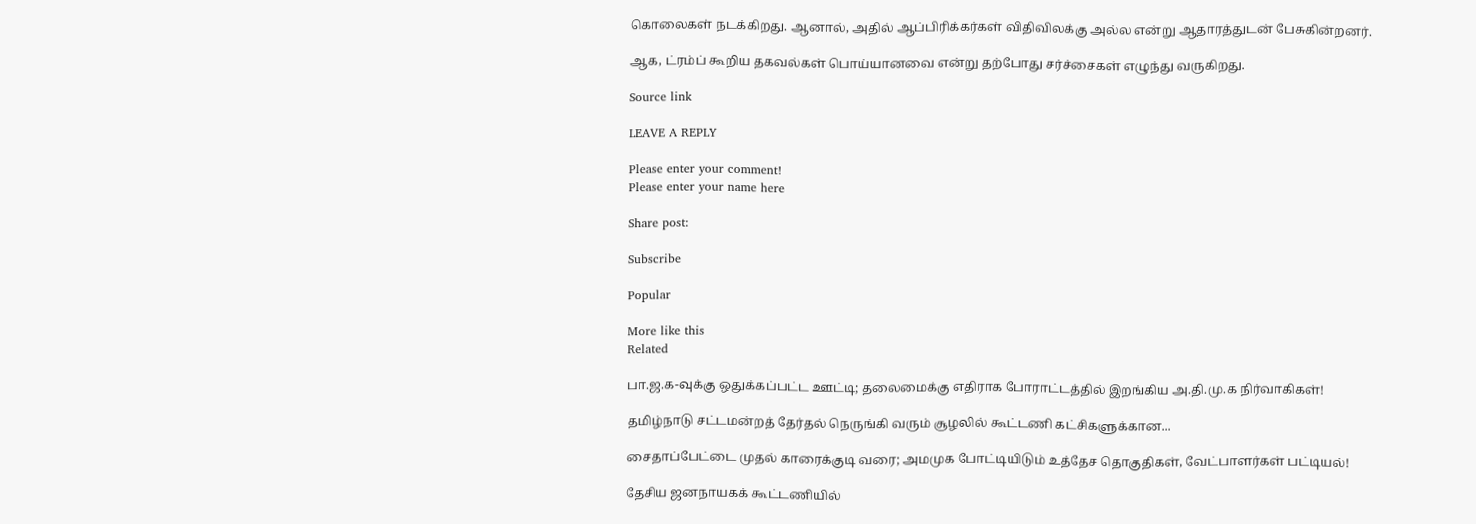கொலைகள் நடக்கிறது. ஆனால், அதில் ஆப்பிரிக்கர்கள் விதிவிலக்கு அல்ல என்று ஆதாரத்துடன் பேசுகின்றனர்.

ஆக, ட்ரம்ப் கூறிய தகவல்கள் பொய்யானவை என்று தற்போது சர்ச்சைகள் எழுந்து வருகிறது.

Source link

LEAVE A REPLY

Please enter your comment!
Please enter your name here

Share post:

Subscribe

Popular

More like this
Related

பா.ஜ.க-வுக்கு ஒதுக்கப்பட்ட ஊட்டி; தலைமைக்கு எதிராக போராட்டத்தில் இறங்கிய அ.தி.மு.க நிர்வாகிகள்!

தமிழ்நாடு சட்டமன்றத் தேர்தல் நெருங்கி வரும் சூழலில் கூட்டணி கட்சிகளுக்கான...

சைதாப்பேட்டை முதல் காரைக்குடி வரை; அமமுக போட்டியிடும் உத்தேச தொகுதிகள், வேட்பாளர்கள் பட்டியல்!

தேசிய ஜனநாயகக் கூட்டணியில்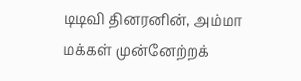டிடிவி தினரனின், அம்மா மக்கள் முன்னேற்றக்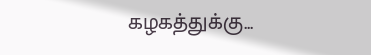கழகத்துக்கு...